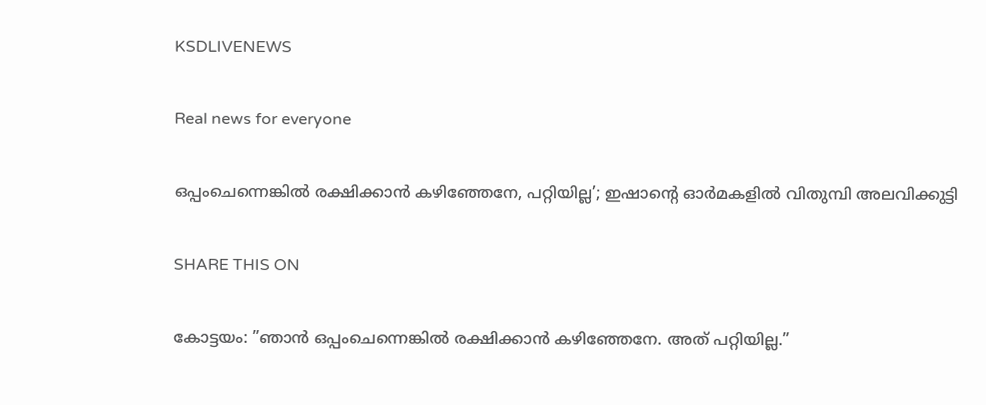KSDLIVENEWS

Real news for everyone

ഒപ്പംചെന്നെങ്കില്‍ രക്ഷിക്കാന്‍ കഴിഞ്ഞേനേ, പറ്റിയില്ല’; ഇഷാന്റെ ഓര്‍മകളില്‍ വിതുമ്പി അലവിക്കുട്ടി

SHARE THIS ON

കോട്ടയം: ”ഞാൻ ഒപ്പംചെന്നെങ്കിൽ രക്ഷിക്കാൻ കഴിഞ്ഞേനേ. അത് പറ്റിയില്ല.”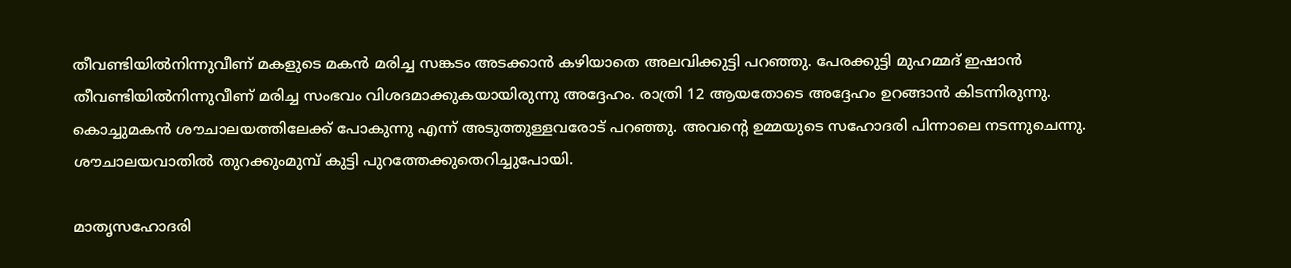തീവണ്ടിയിൽനിന്നുവീണ് മകളുടെ മകൻ മരിച്ച സങ്കടം അടക്കാൻ കഴിയാതെ അലവിക്കുട്ടി പറഞ്ഞു. പേരക്കുട്ടി മുഹമ്മദ് ഇഷാൻ തീവണ്ടിയിൽനിന്നുവീണ് മരിച്ച സംഭവം വിശദമാക്കുകയായിരുന്നു അദ്ദേഹം. രാത്രി 12 ആയതോടെ അദ്ദേഹം ഉറങ്ങാൻ കിടന്നിരുന്നു. കൊച്ചുമകൻ ശൗചാലയത്തിലേക്ക് പോകുന്നു എന്ന് അടുത്തുള്ളവരോട് പറഞ്ഞു. അവന്റെ ഉമ്മയുടെ സഹോദരി പിന്നാലെ നടന്നുചെന്നു. ശൗചാലയവാതിൽ തുറക്കുംമുമ്പ് കുട്ടി പുറത്തേക്കുതെറിച്ചുപോയി.

മാതൃസഹോദരി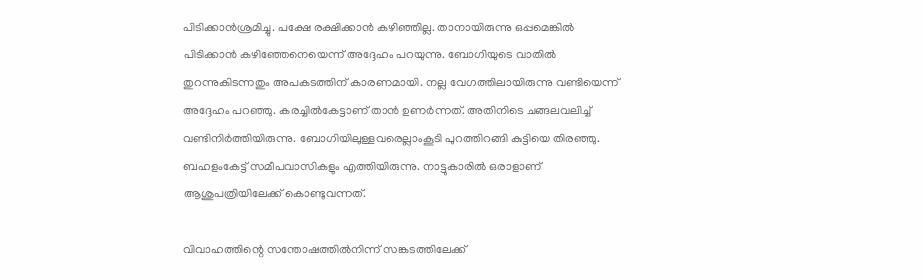പിടിക്കാൻശ്രമിച്ചു. പക്ഷേ രക്ഷിക്കാൻ കഴിഞ്ഞില്ല. താനായിരുന്നു ഒപ്പമെങ്കിൽ പിടിക്കാൻ കഴിഞ്ഞേനെയെന്ന് അദ്ദേഹം പറയുന്നു. ബോഗിയുടെ വാതിൽ തുറന്നുകിടന്നതും അപകടത്തിന് കാരണമായി. നല്ല വേഗത്തിലായിരുന്നു വണ്ടിയെന്ന് അദ്ദേഹം പറഞ്ഞു. കരച്ചിൽകേട്ടാണ് താൻ ഉണർന്നത്. അതിനിടെ ചങ്ങലവലിച്ച് വണ്ടിനിർത്തിയിരുന്നു. ബോഗിയിലുള്ളവരെല്ലാംകൂടി പുറത്തിറങ്ങി കുട്ടിയെ തിരഞ്ഞു. ബഹളംകേട്ട് സമീപവാസികളും എത്തിയിരുന്നു. നാട്ടുകാരിൽ ഒരാളാണ് ആശുപത്രിയിലേക്ക് കൊണ്ടുവന്നത്.

വിവാഹത്തിന്റെ സന്തോഷത്തിൽനിന്ന് സങ്കടത്തിലേക്ക്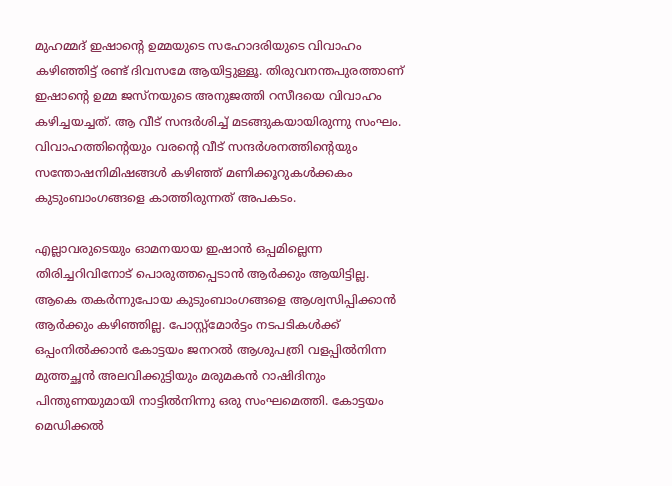മുഹമ്മദ് ഇഷാന്റെ ഉമ്മയുടെ സഹോദരിയുടെ വിവാഹം കഴിഞ്ഞിട്ട് രണ്ട് ദിവസമേ ആയിട്ടുള്ളൂ. തിരുവനന്തപുരത്താണ് ഇഷാന്റെ ഉമ്മ ജസ്നയുടെ അനുജത്തി റസീദയെ വിവാഹം കഴിച്ചയച്ചത്. ആ വീട് സന്ദർശിച്ച് മടങ്ങുകയായിരുന്നു സംഘം. വിവാഹത്തിന്റെയും വരന്റെ വീട് സന്ദർശനത്തിന്റെയും സന്തോഷനിമിഷങ്ങൾ കഴിഞ്ഞ് മണിക്കൂറുകൾക്കകം കുടുംബാംഗങ്ങളെ കാത്തിരുന്നത് അപകടം.

എല്ലാവരുടെയും ഓമനയായ ഇഷാൻ ഒപ്പമില്ലെന്ന തിരിച്ചറിവിനോട് പൊരുത്തപ്പെടാൻ ആർക്കും ആയിട്ടില്ല. ആകെ തകർന്നുപോയ കുടുംബാംഗങ്ങളെ ആശ്വസിപ്പിക്കാൻ ആർക്കും കഴിഞ്ഞില്ല. പോസ്റ്റ്മോർട്ടം നടപടികൾക്ക് ഒപ്പംനിൽക്കാൻ കോട്ടയം ജനറൽ ആശുപത്രി വളപ്പിൽനിന്ന മുത്തച്ഛൻ അലവിക്കുട്ടിയും മരുമകൻ റാഷിദിനും പിന്തുണയുമായി നാട്ടിൽനിന്നു ഒരു സംഘമെത്തി. കോട്ടയം മെഡിക്കൽ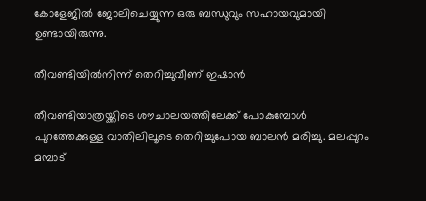കോളേജിൽ ജോലിചെയ്യുന്ന ഒരു ബന്ധുവും സഹായവുമായി ഉണ്ടായിരുന്നു.

തീവണ്ടിയിൽനിന്ന് തെറിച്ചുവീണ് ഇഷാൻ

തീവണ്ടിയാത്രയ്ക്കിടെ ശൗചാലയത്തിലേക്ക് പോകുമ്പോൾ പുറത്തേക്കുള്ള വാതിലിലൂടെ തെറിച്ചുപോയ ബാലൻ മരിച്ചു. മലപ്പുറം മമ്പാട്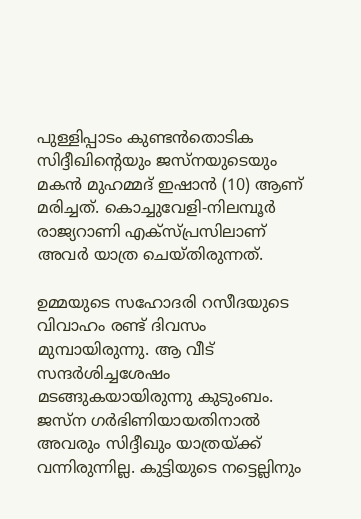പുള്ളിപ്പാടം കുണ്ടൻതൊടിക സിദ്ദീഖിന്റെയും ജസ്നയുടെയും മകൻ മുഹമ്മദ് ഇഷാൻ (10) ആണ് മരിച്ചത്. കൊച്ചുവേളി-നിലമ്പൂർ രാജ്യറാണി എക്സ്പ്രസിലാണ് അവർ യാത്ര ചെയ്തിരുന്നത്.

ഉമ്മയുടെ സഹോദരി റസീദയുടെ വിവാഹം രണ്ട് ദിവസം മുമ്പായിരുന്നു. ആ വീട് സന്ദർശിച്ചശേഷം മടങ്ങുകയായിരുന്നു കുടുംബം. ജസ്ന ഗർഭിണിയായതിനാൽ അവരും സിദ്ദീഖും യാത്രയ്ക്ക് വന്നിരുന്നില്ല. കുട്ടിയുടെ നട്ടെല്ലിനും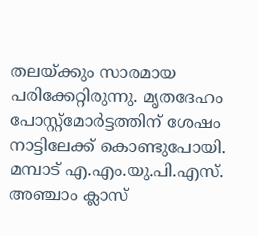തലയ്ക്കും സാരമായ പരിക്കേറ്റിരുന്നു. മൃതദേഹം പോസ്റ്റ്മോർട്ടത്തിന് ശേഷം നാട്ടിലേക്ക് കൊണ്ടുപോയി. മമ്പാട് എ.എം.യു.പി.എസ്. അഞ്ചാം ക്ലാസ്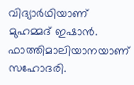വിദ്യാർഥിയാണ് മുഹമ്മദ് ഇഷാൻ. ഫാത്തിമാലിയാനയാണ് സഹോദരി.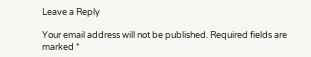Leave a Reply

Your email address will not be published. Required fields are marked *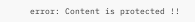error: Content is protected !!